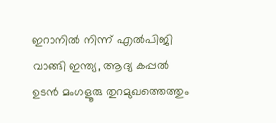ഇറാനിൽ നിന്ന് എൽപിജി വാങ്ങി ഇന്ത്യ, ആദ്യ കപ്പൽ ഉടൻ മംഗളൂരു തുറമുഖത്തെത്തും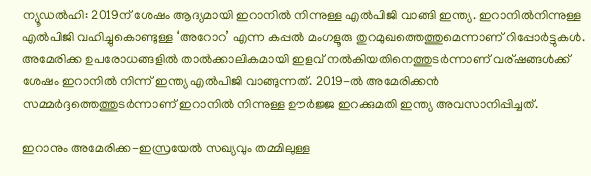ന്യൂഡല്‍ഹി: 2019ന് ശേഷം ആദ്യമായി ഇറാനില്‍ നിന്നുള്ള എല്‍പിജി വാങ്ങി ഇന്ത്യ. ഇറാനില്‍നിന്നുള്ള എല്‍പിജി വഹിച്ചുകൊണ്ടുള്ള ‘അറോറ’ എന്ന കപ്പല്‍ മംഗളൂരു തുറമുഖത്തെത്തുമെന്നാണ് റിപ്പോര്‍ട്ടുകള്‍. അമേരിക്ക ഉപരോധങ്ങളില്‍ താല്‍ക്കാലികമായി ഇളവ് നല്‍കിയതിനെത്തുടര്‍ന്നാണ് വര്ഷങ്ങള്‍ക്ക് ശേഷം ഇറാനില്‍ നിന്ന് ഇന്ത്യ എല്‍പിജി വാങ്ങുന്നത്. 2019-ല്‍ അമേരിക്കന്‍ സമ്മര്‍ദ്ദത്തെത്തുടര്‍ന്നാണ് ഇറാനില്‍ നിന്നുള്ള ഊര്‍ജ്ജ ഇറക്കുമതി ഇന്ത്യ അവസാനിപ്പിച്ചത്.

ഇറാനും അമേരിക്ക-ഇസ്രയേല്‍ സഖ്യവും തമ്മിലുള്ള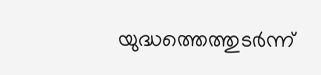യുദ്ധത്തെത്തുടര്‍ന്ന്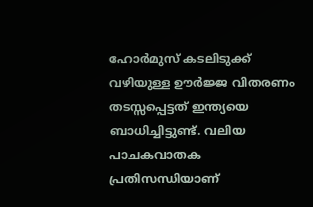ഹോര്‍മുസ് കടലിടുക്ക് വഴിയുള്ള ഊര്‍ജ്ജ വിതരണം തടസ്സപ്പെട്ടത് ഇന്ത്യയെ ബാധിച്ചിട്ടുണ്ട്. വലിയ പാചകവാതക പ്രതിസന്ധിയാണ്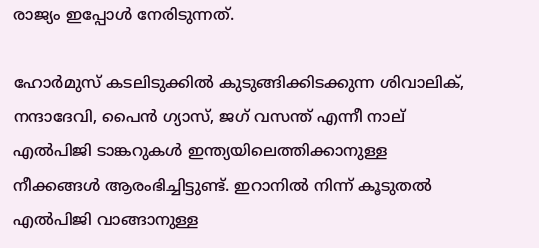രാജ്യം ഇപ്പോള്‍ നേരിടുന്നത്.

ഹോര്‍മുസ് കടലിടുക്കില്‍ കുടുങ്ങിക്കിടക്കുന്ന ശിവാലിക്, നന്ദാദേവി, പൈന്‍ ഗ്യാസ്, ജഗ് വസന്ത് എന്നീ നാല് എല്‍പിജി ടാങ്കറുകള്‍ ഇന്ത്യയിലെത്തിക്കാനുള്ള നീക്കങ്ങള്‍ ആരംഭിച്ചിട്ടുണ്ട്. ഇറാനില്‍ നിന്ന് കൂടുതല്‍ എല്‍പിജി വാങ്ങാനുള്ള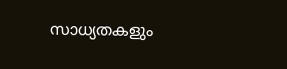സാധ്യതകളും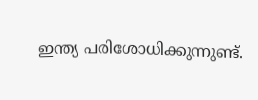ഇന്ത്യ പരിശോധിക്കുന്നുണ്ട്.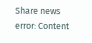Share news
error: Content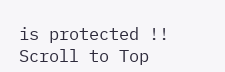is protected !!
Scroll to Top